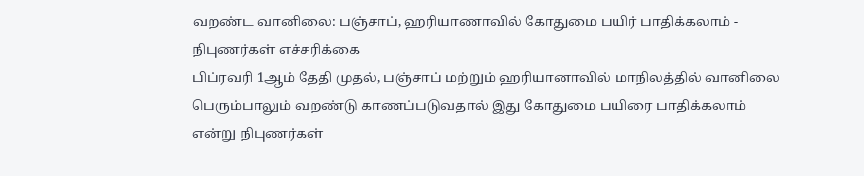வறண்ட வானிலை: பஞ்சாப், ஹரியாணாவில் கோதுமை பயிர் பாதிக்கலாம் - நிபுணர்கள் எச்சரிக்கை
பிப்ரவரி 1ஆம் தேதி முதல், பஞ்சாப் மற்றும் ஹரியானாவில் மாநிலத்தில் வானிலை பெரும்பாலும் வறண்டு காணப்படுவதால் இது கோதுமை பயிரை பாதிக்கலாம் என்று நிபுணர்கள்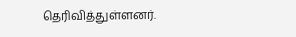தெரிவித்துள்ளனர்.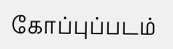கோப்புப்படம்